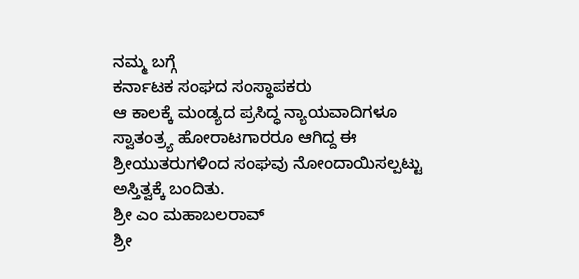ನಮ್ಮ ಬಗ್ಗೆ
ಕರ್ನಾಟಕ ಸಂಘದ ಸಂಸ್ಥಾಪಕರು
ಆ ಕಾಲಕ್ಕೆ ಮಂಡ್ಯದ ಪ್ರಸಿದ್ಧ ನ್ಯಾಯವಾದಿಗಳೂ ಸ್ವಾತಂತ್ರ್ಯ ಹೋರಾಟಗಾರರೂ ಆಗಿದ್ದ ಈ ಶ್ರೀಯುತರುಗಳಿಂದ ಸಂಘವು ನೋಂದಾಯಿಸಲ್ಪಟ್ಟು ಅಸ್ತಿತ್ವಕ್ಕೆ ಬಂದಿತು.
ಶ್ರೀ ಎಂ ಮಹಾಬಲರಾವ್
ಶ್ರೀ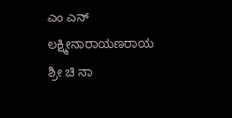ಎಂ ಎನ್ ಲಕ್ಷ್ಮೀನಾರಾಯಣರಾಯ
ಶ್ರೀ ಚಿ ನಾ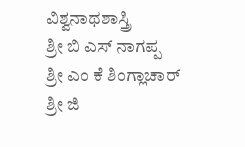ವಿಶ್ವನಾಥಶಾಸ್ತ್ರಿ
ಶ್ರೀ ಬಿ ಎಸ್ ನಾಗಪ್ಪ
ಶ್ರೀ ಎಂ ಕೆ ಶಿಂಗ್ಲಾಚಾರ್
ಶ್ರೀ ಜಿ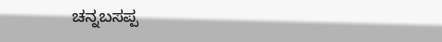ಚನ್ನಬಸಪ್ಪ